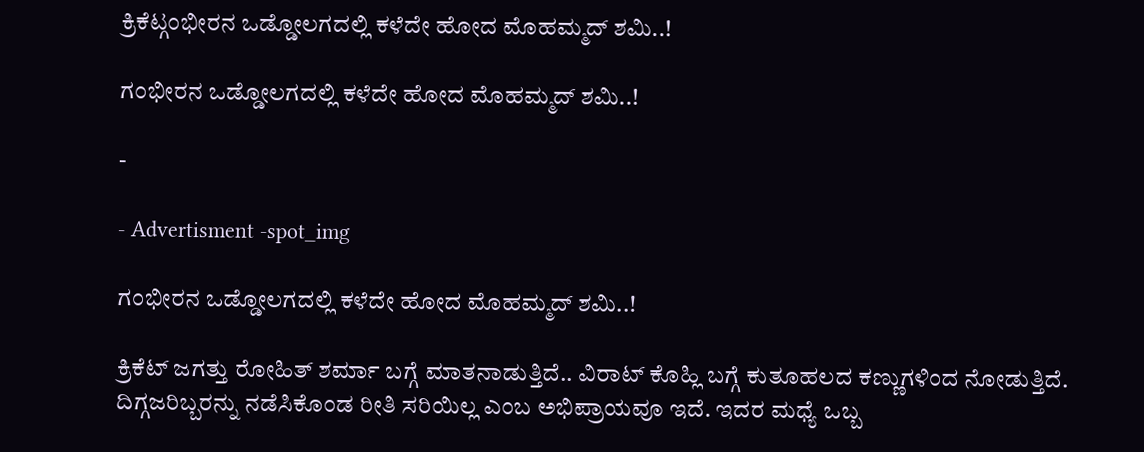ಕ್ರಿಕೆಟ್ಗಂಭೀರನ ಒಡ್ಡೋಲಗದಲ್ಲಿ ಕಳೆದೇ ಹೋದ ಮೊಹಮ್ಮದ್ ಶಮಿ..!

ಗಂಭೀರನ ಒಡ್ಡೋಲಗದಲ್ಲಿ ಕಳೆದೇ ಹೋದ ಮೊಹಮ್ಮದ್ ಶಮಿ..!

-

- Advertisment -spot_img

ಗಂಭೀರನ ಒಡ್ಡೋಲಗದಲ್ಲಿ ಕಳೆದೇ ಹೋದ ಮೊಹಮ್ಮದ್ ಶಮಿ..!

ಕ್ರಿಕೆಟ್ ಜಗತ್ತು ರೋಹಿತ್ ಶರ್ಮಾ ಬಗ್ಗೆ ಮಾತನಾಡುತ್ತಿದೆ.. ವಿರಾಟ್ ಕೊಹ್ಲಿ ಬಗ್ಗೆ ಕುತೂಹಲದ ಕಣ್ಣುಗಳಿಂದ ನೋಡುತ್ತಿದೆ. ದಿಗ್ಗಜರಿಬ್ಬರನ್ನು ನಡೆಸಿಕೊಂಡ ರೀತಿ ಸರಿಯಿಲ್ಲ ಎಂಬ ಅಭಿಪ್ರಾಯವೂ ಇದೆ. ಇದರ ಮಧ್ಯೆ ಒಬ್ಬ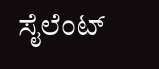ಸೈಲೆಂಟ್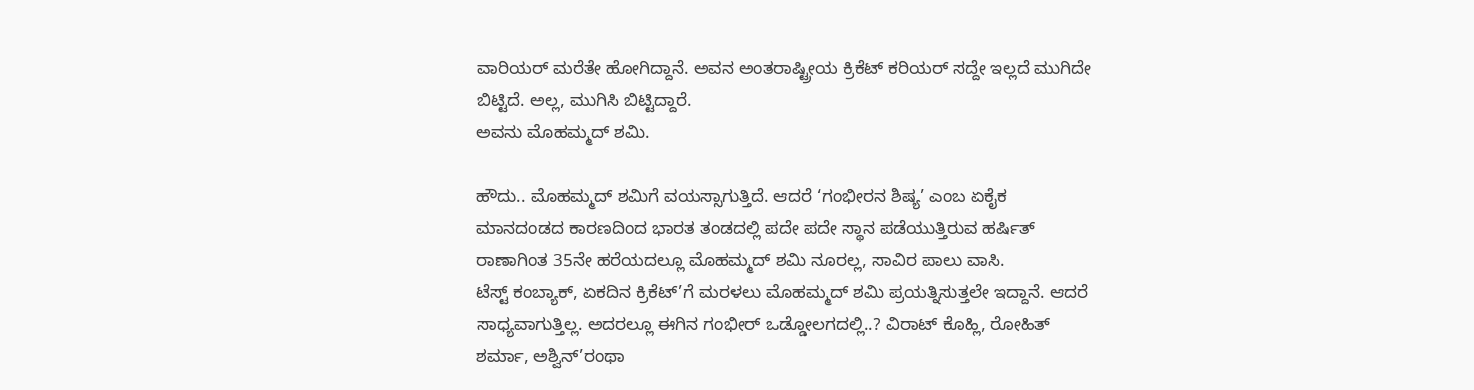ವಾರಿಯರ್ ಮರೆತೇ ಹೋಗಿದ್ದಾನೆ. ಅವನ ಅಂತರಾಷ್ಟ್ರೀಯ ಕ್ರಿಕೆಟ್ ಕರಿಯರ್ ಸದ್ದೇ ಇಲ್ಲದೆ ಮುಗಿದೇ ಬಿಟ್ಟಿದೆ. ಅಲ್ಲ, ಮುಗಿಸಿ ಬಿಟ್ಟಿದ್ದಾರೆ.
ಅವನು ಮೊಹಮ್ಮದ್ ಶಮಿ.

ಹೌದು.. ಮೊಹಮ್ಮದ್ ಶಮಿಗೆ ವಯಸ್ಸಾಗುತ್ತಿದೆ. ಆದರೆ ‘ಗಂಭೀರನ ಶಿಷ್ಯ’ ಎಂಬ ಏಕೈಕ ಮಾನದಂಡದ ಕಾರಣದಿಂದ ಭಾರತ ತಂಡದಲ್ಲಿ ಪದೇ ಪದೇ ಸ್ಥಾನ ಪಡೆಯುತ್ತಿರುವ ಹರ್ಷಿತ್ ರಾಣಾಗಿಂತ 35ನೇ ಹರೆಯದಲ್ಲೂ ಮೊಹಮ್ಮದ್ ಶಮಿ ನೂರಲ್ಲ, ಸಾವಿರ ಪಾಲು ವಾಸಿ.
ಟೆಸ್ಟ್ ಕಂಬ್ಯಾಕ್, ಏಕದಿನ ಕ್ರಿಕೆಟ್’ಗೆ ಮರಳಲು ಮೊಹಮ್ಮದ್ ಶಮಿ ಪ್ರಯತ್ನಿಸುತ್ತಲೇ ಇದ್ದಾನೆ. ಆದರೆ ಸಾಧ್ಯವಾಗುತ್ತಿಲ್ಲ. ಅದರಲ್ಲೂ ಈಗಿನ ಗಂಭೀರ್ ಒಡ್ಡೋಲಗದಲ್ಲಿ..? ವಿರಾಟ್ ಕೊಹ್ಲಿ, ರೋಹಿತ್ ಶರ್ಮಾ, ಅಶ್ವಿನ್’ರಂಥಾ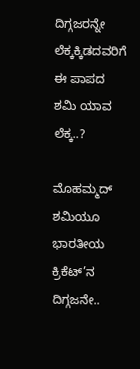ದಿಗ್ಗಜರನ್ನೇ ಲೆಕ್ಕಕ್ಕಿಡದವರಿಗೆ ಈ ಪಾಪದ ಶಮಿ ಯಾವ ಲೆಕ್ಕ..?

ಮೊಹಮ್ಮದ್ ಶಮಿಯೂ ಭಾರತೀಯ ಕ್ರಿಕೆಟ್’ನ ದಿಗ್ಗಜನೇ..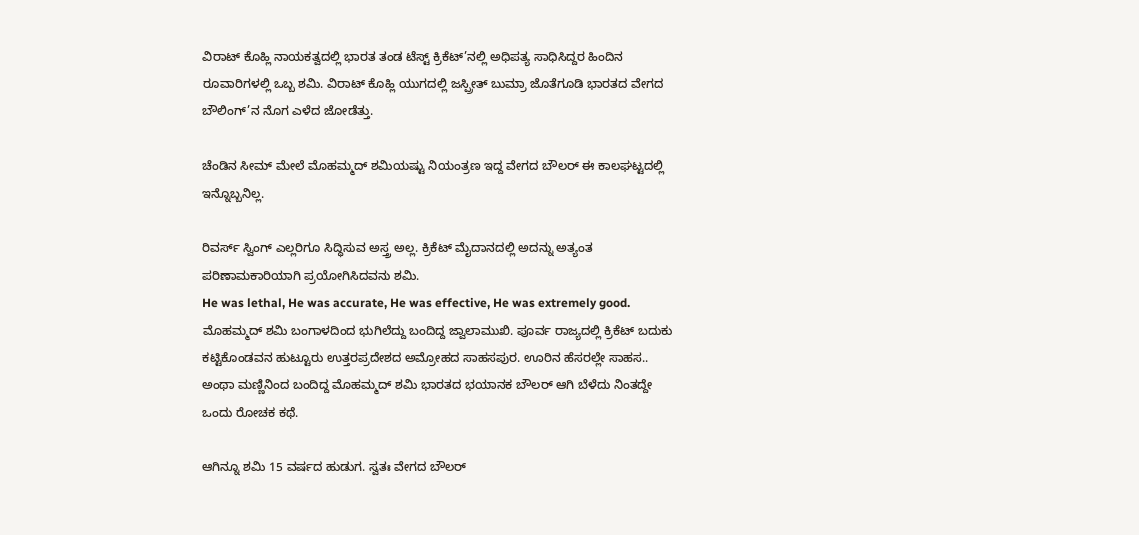ವಿರಾಟ್ ಕೊಹ್ಲಿ ನಾಯಕತ್ವದಲ್ಲಿ ಭಾರತ ತಂಡ ಟೆಸ್ಟ್ ಕ್ರಿಕೆಟ್’ನಲ್ಲಿ ಅಧಿಪತ್ಯ ಸಾಧಿಸಿದ್ದರ ಹಿಂದಿನ ರೂವಾರಿಗಳಲ್ಲಿ ಒಬ್ಬ ಶಮಿ. ವಿರಾಟ್ ಕೊಹ್ಲಿ ಯುಗದಲ್ಲಿ ಜಸ್ಪ್ರೀತ್ ಬುಮ್ರಾ ಜೊತೆಗೂಡಿ ಭಾರತದ ವೇಗದ ಬೌಲಿಂಗ್’ನ ನೊಗ ಎಳೆದ ಜೋಡೆತ್ತು.

ಚೆಂಡಿನ ಸೀಮ್ ಮೇಲೆ ಮೊಹಮ್ಮದ್ ಶಮಿಯಷ್ಟು ನಿಯಂತ್ರಣ ಇದ್ದ ವೇಗದ ಬೌಲರ್ ಈ ಕಾಲಘಟ್ಟದಲ್ಲಿ ಇನ್ನೊಬ್ಬನಿಲ್ಲ.

ರಿವರ್ಸ್ ಸ್ವಿಂಗ್ ಎಲ್ಲರಿಗೂ ಸಿದ್ಧಿಸುವ ಅಸ್ತ್ರ ಅಲ್ಲ. ಕ್ರಿಕೆಟ್ ಮೈದಾನದಲ್ಲಿ ಅದನ್ನು ಅತ್ಯಂತ ಪರಿಣಾಮಕಾರಿಯಾಗಿ ಪ್ರಯೋಗಿಸಿದವನು ಶಮಿ.
He was lethal, He was accurate, He was effective, He was extremely good.
ಮೊಹಮ್ಮದ್ ಶಮಿ ಬಂಗಾಳದಿಂದ ಭುಗಿಲೆದ್ದು ಬಂದಿದ್ದ ಜ್ವಾಲಾಮುಖಿ. ಪೂರ್ವ ರಾಜ್ಯದಲ್ಲಿ ಕ್ರಿಕೆಟ್ ಬದುಕು ಕಟ್ಟಿಕೊಂಡವನ ಹುಟ್ಟೂರು ಉತ್ತರಪ್ರದೇಶದ ಅಮ್ರೋಹದ ಸಾಹಸಪುರ. ಊರಿನ ಹೆಸರಲ್ಲೇ ಸಾಹಸ.. ಅಂಥಾ ಮಣ್ಣಿನಿಂದ ಬಂದಿದ್ದ ಮೊಹಮ್ಮದ್ ಶಮಿ ಭಾರತದ ಭಯಾನಕ ಬೌಲರ್ ಆಗಿ ಬೆಳೆದು ನಿಂತದ್ದೇ ಒಂದು ರೋಚಕ ಕಥೆ.

ಆಗಿನ್ನೂ ಶಮಿ 15 ವರ್ಷದ ಹುಡುಗ. ಸ್ವತಃ ವೇಗದ ಬೌಲರ್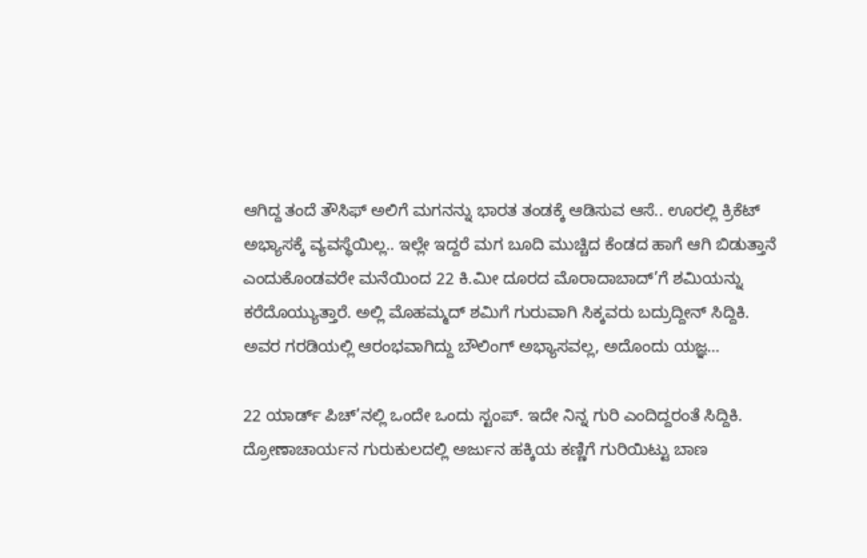ಆಗಿದ್ದ ತಂದೆ ತೌಸಿಫ್ ಅಲಿಗೆ ಮಗನನ್ನು ಭಾರತ ತಂಡಕ್ಕೆ ಆಡಿಸುವ ಆಸೆ.. ಊರಲ್ಲಿ ಕ್ರಿಕೆಟ್ ಅಭ್ಯಾಸಕ್ಕೆ ವ್ಯವಸ್ಥೆಯಿಲ್ಲ.. ಇಲ್ಲೇ ಇದ್ದರೆ ಮಗ ಬೂದಿ ಮುಚ್ಚಿದ ಕೆಂಡದ ಹಾಗೆ ಆಗಿ ಬಿಡುತ್ತಾನೆ ಎಂದುಕೊಂಡವರೇ ಮನೆಯಿಂದ 22 ಕಿ.ಮೀ ದೂರದ ಮೊರಾದಾಬಾದ್’ಗೆ ಶಮಿಯನ್ನು ಕರೆದೊಯ್ಯುತ್ತಾರೆ. ಅಲ್ಲಿ ಮೊಹಮ್ಮದ್ ಶಮಿಗೆ ಗುರುವಾಗಿ ಸಿಕ್ಕವರು ಬದ್ರುದ್ದೀನ್ ಸಿದ್ದಿಕಿ. ಅವರ ಗರಡಿಯಲ್ಲಿ ಆರಂಭವಾಗಿದ್ದು ಬೌಲಿಂಗ್ ಅಭ್ಯಾಸವಲ್ಲ, ಅದೊಂದು ಯಜ್ಞ…

22 ಯಾರ್ಡ್ ಪಿಚ್’ನಲ್ಲಿ ಒಂದೇ ಒಂದು ಸ್ಟಂಪ್. ಇದೇ ನಿನ್ನ ಗುರಿ ಎಂದಿದ್ದರಂತೆ ಸಿದ್ದಿಕಿ. ದ್ರೋಣಾಚಾರ್ಯನ ಗುರುಕುಲದಲ್ಲಿ ಅರ್ಜುನ ಹಕ್ಕಿಯ ಕಣ್ಣಿಗೆ ಗುರಿಯಿಟ್ಟು ಬಾಣ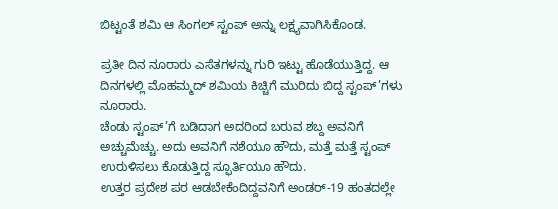ಬಿಟ್ಟಂತೆ ಶಮಿ ಆ ಸಿಂಗಲ್ ಸ್ಟಂಪ್ ಅನ್ನು ಲಕ್ಷ್ಯವಾಗಿಸಿಕೊಂಡ.

ಪ್ರತೀ ದಿನ ನೂರಾರು ಎಸೆತಗಳನ್ನು ಗುರಿ ಇಟ್ಟು ಹೊಡೆಯುತ್ತಿದ್ದ. ಆ ದಿನಗಳಲ್ಲಿ ಮೊಹಮ್ಮದ್ ಶಮಿಯ ಕಿಚ್ಚಿಗೆ ಮುರಿದು ಬಿದ್ದ ಸ್ಟಂಪ್’ಗಳು ನೂರಾರು.
ಚೆಂಡು ಸ್ಟಂಪ್’ಗೆ ಬಡಿದಾಗ ಅದರಿಂದ ಬರುವ ಶಬ್ದ ಅವನಿಗೆ ಅಚ್ಚುಮೆಚ್ಚು. ಅದು ಅವನಿಗೆ ನಶೆಯೂ ಹೌದು, ಮತ್ತೆ ಮತ್ತೆ ಸ್ಟಂಪ್ ಉರುಳಿಸಲು ಕೊಡುತ್ತಿದ್ದ ಸ್ಫೂರ್ತಿಯೂ ಹೌದು.
ಉತ್ತರ ಪ್ರದೇಶ ಪರ ಆಡಬೇಕೆಂದಿದ್ದವನಿಗೆ ಅಂಡರ್-19 ಹಂತದಲ್ಲೇ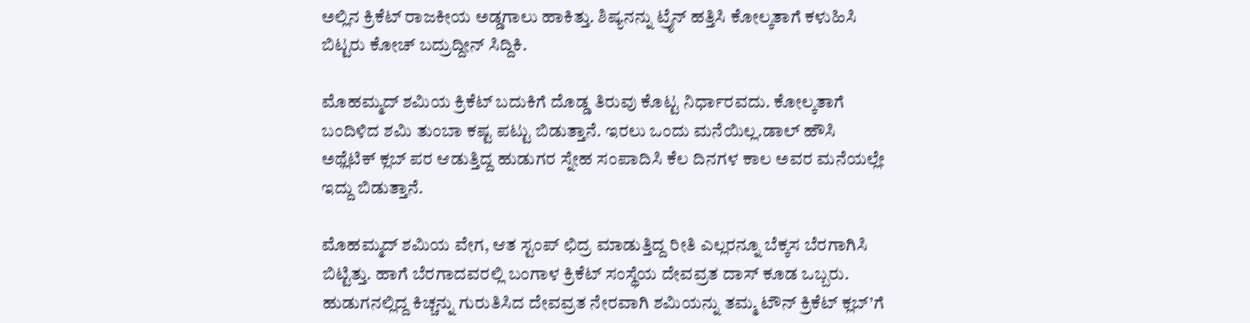ಅಲ್ಲಿನ ಕ್ರಿಕೆಟ್ ರಾಜಕೀಯ ಅಡ್ಡಗಾಲು ಹಾಕಿತ್ತು. ಶಿಷ್ಯನನ್ನು ಟ್ರೈನ್ ಹತ್ತಿಸಿ ಕೋಲ್ಕತಾಗೆ ಕಳುಹಿಸಿ ಬಿಟ್ಟರು ಕೋಚ್ ಬದ್ರುದ್ದೀನ್ ಸಿದ್ದಿಕಿ.

ಮೊಹಮ್ಮದ್ ಶಮಿಯ ಕ್ರಿಕೆಟ್ ಬದುಕಿಗೆ ದೊಡ್ಡ ತಿರುವು ಕೊಟ್ಟ ನಿರ್ಧಾರವದು. ಕೋಲ್ಕತಾಗೆ ಬಂದಿಳಿದ ಶಮಿ ತುಂಬಾ ಕಷ್ಟ ಪಟ್ಟು ಬಿಡುತ್ತಾನೆ. ಇರಲು ಒಂದು ಮನೆಯಿಲ್ಲ.ಡಾಲ್ ಹೌಸಿ ಅಥ್ಲೆಟಿಕ್ ಕ್ಲಬ್ ಪರ ಆಡುತ್ತಿದ್ದ ಹುಡುಗರ ಸ್ನೇಹ ಸಂಪಾದಿಸಿ ಕೆಲ ದಿನಗಳ ಕಾಲ ಅವರ ಮನೆಯಲ್ಲೇ ಇದ್ದು ಬಿಡುತ್ತಾನೆ.

ಮೊಹಮ್ಮದ್ ಶಮಿಯ ವೇಗ, ಆತ ಸ್ಟಂಪ್ ಛಿದ್ರ ಮಾಡುತ್ತಿದ್ದ ರೀತಿ ಎಲ್ಲರನ್ನೂ ಬೆಕ್ಕಸ ಬೆರಗಾಗಿಸಿ ಬಿಟ್ಟಿತ್ತು. ಹಾಗೆ ಬೆರಗಾದವರಲ್ಲಿ ಬಂಗಾಳ ಕ್ರಿಕೆಟ್ ಸಂಸ್ಥೆಯ ದೇವವ್ರತ ದಾಸ್ ಕೂಡ ಒಬ್ಬರು. ಹುಡುಗನಲ್ಲಿದ್ದ ಕಿಚ್ಚನ್ನು ಗುರುತಿಸಿದ ದೇವವ್ರತ ನೇರವಾಗಿ ಶಮಿಯನ್ನು ತಮ್ಮ ಟೌನ್ ಕ್ರಿಕೆಟ್ ಕ್ಲಬ್’ಗೆ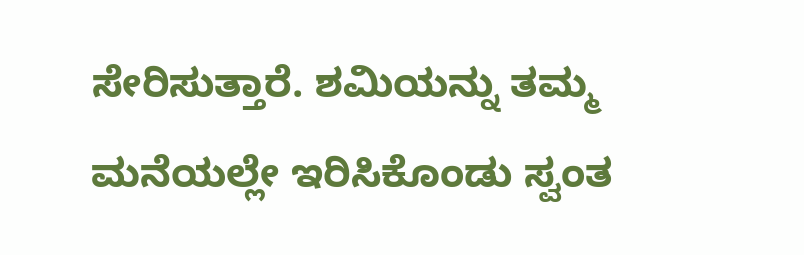ಸೇರಿಸುತ್ತಾರೆ. ಶಮಿಯನ್ನು ತಮ್ಮ ಮನೆಯಲ್ಲೇ ಇರಿಸಿಕೊಂಡು ಸ್ವಂತ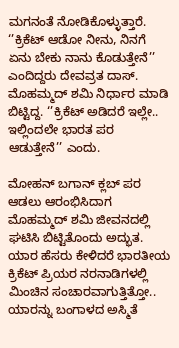ಮಗನಂತೆ ನೋಡಿಕೊಳ್ಳುತ್ತಾರೆ. ‘’ಕ್ರಿಕೆಟ್ ಆಡೋ ನೀನು, ನಿನಗೆ ಏನು ಬೇಕು ನಾನು ಕೊಡುತ್ತೇನೆ’’ ಎಂದಿದ್ದರು ದೇವವ್ರತ ದಾಸ್. ಮೊಹಮ್ಮದ್ ಶಮಿ ನಿರ್ಧಾರ ಮಾಡಿ ಬಿಟ್ಟಿದ್ದ. ‘’ಕ್ರಿಕೆಟ್ ಅಡಿದರೆ ಇಲ್ಲೇ.. ಇಲ್ಲಿಂದಲೇ ಭಾರತ ಪರ ಆಡುತ್ತೇನೆ’’ ಎಂದು.

ಮೋಹನ್ ಬಗಾನ್ ಕ್ಲಬ್ ಪರ ಆಡಲು ಆರಂಭಿಸಿದಾಗ ಮೊಹಮ್ಮದ್ ಶಮಿ ಜೀವನದಲ್ಲಿ ಘಟಿಸಿ ಬಿಟ್ಟಿತೊಂದು ಅದ್ಭುತ. ಯಾರ ಹೆಸರು ಕೇಳಿದರೆ ಭಾರತೀಯ ಕ್ರಿಕೆಟ್ ಪ್ರಿಯರ ನರನಾಡಿಗಳಲ್ಲಿ ಮಿಂಚಿನ ಸಂಚಾರವಾಗುತ್ತಿತ್ತೋ.. ಯಾರನ್ನು ಬಂಗಾಳದ ಅಸ್ಮಿತೆ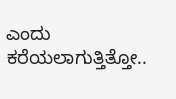ಎಂದು ಕರೆಯಲಾಗುತ್ತಿತ್ತೋ..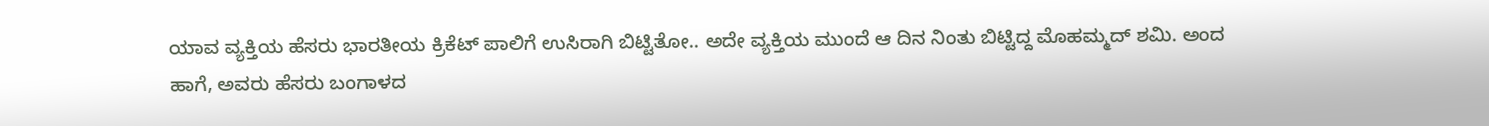ಯಾವ ವ್ಯಕ್ತಿಯ ಹೆಸರು ಭಾರತೀಯ ಕ್ರಿಕೆಟ್ ಪಾಲಿಗೆ ಉಸಿರಾಗಿ ಬಿಟ್ಟಿತೋ.. ಅದೇ ವ್ಯಕ್ತಿಯ ಮುಂದೆ ಆ ದಿನ ನಿಂತು ಬಿಟ್ಟಿದ್ದ ಮೊಹಮ್ಮದ್ ಶಮಿ. ಅಂದ ಹಾಗೆ, ಅವರು ಹೆಸರು ಬಂಗಾಳದ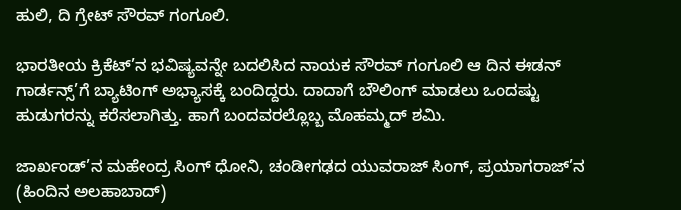ಹುಲಿ, ದಿ ಗ್ರೇಟ್ ಸೌರವ್ ಗಂಗೂಲಿ.

ಭಾರತೀಯ ಕ್ರಿಕೆಟ್’ನ ಭವಿಷ್ಯವನ್ನೇ ಬದಲಿಸಿದ ನಾಯಕ ಸೌರವ್ ಗಂಗೂಲಿ ಆ ದಿನ ಈಡನ್ ಗಾರ್ಡನ್ಸ್’ಗೆ ಬ್ಯಾಟಿಂಗ್ ಅಭ್ಯಾಸಕ್ಕೆ ಬಂದಿದ್ದರು. ದಾದಾಗೆ ಬೌಲಿಂಗ್ ಮಾಡಲು ಒಂದಷ್ಟು ಹುಡುಗರನ್ನು ಕರೆಸಲಾಗಿತ್ತು. ಹಾಗೆ ಬಂದವರಲ್ಲೊಬ್ಬ ಮೊಹಮ್ಮದ್ ಶಮಿ.

ಜಾರ್ಖಂಡ್’ನ ಮಹೇಂದ್ರ ಸಿಂಗ್ ಧೋನಿ, ಚಂಡೀಗಢದ ಯುವರಾಜ್ ಸಿಂಗ್, ಪ್ರಯಾಗರಾಜ್’ನ (ಹಿಂದಿನ ಅಲಹಾಬಾದ್)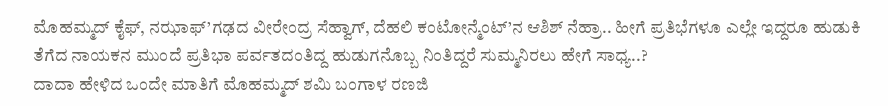ಮೊಹಮ್ಮದ್ ಕೈಫ್, ನಝಾಫ್’ಗಢದ ವೀರೇಂದ್ರ ಸೆಹ್ವಾಗ್, ದೆಹಲಿ ಕಂಟೋನ್ಮೆಂಟ್’ನ ಆಶಿಶ್ ನೆಹ್ರಾ.. ಹೀಗೆ ಪ್ರತಿಭೆಗಳೂ ಎಲ್ಲೇ ಇದ್ದರೂ ಹುಡುಕಿ ತೆಗೆದ ನಾಯಕನ ಮುಂದೆ ಪ್ರತಿಭಾ ಪರ್ವತದಂತಿದ್ದ ಹುಡುಗನೊಬ್ಬ ನಿಂತಿದ್ದರೆ ಸುಮ್ಮನಿರಲು ಹೇಗೆ ಸಾಧ್ಯ..?
ದಾದಾ ಹೇಳಿದ ಒಂದೇ ಮಾತಿಗೆ ಮೊಹಮ್ಮದ್ ಶಮಿ ಬಂಗಾಳ ರಣಜಿ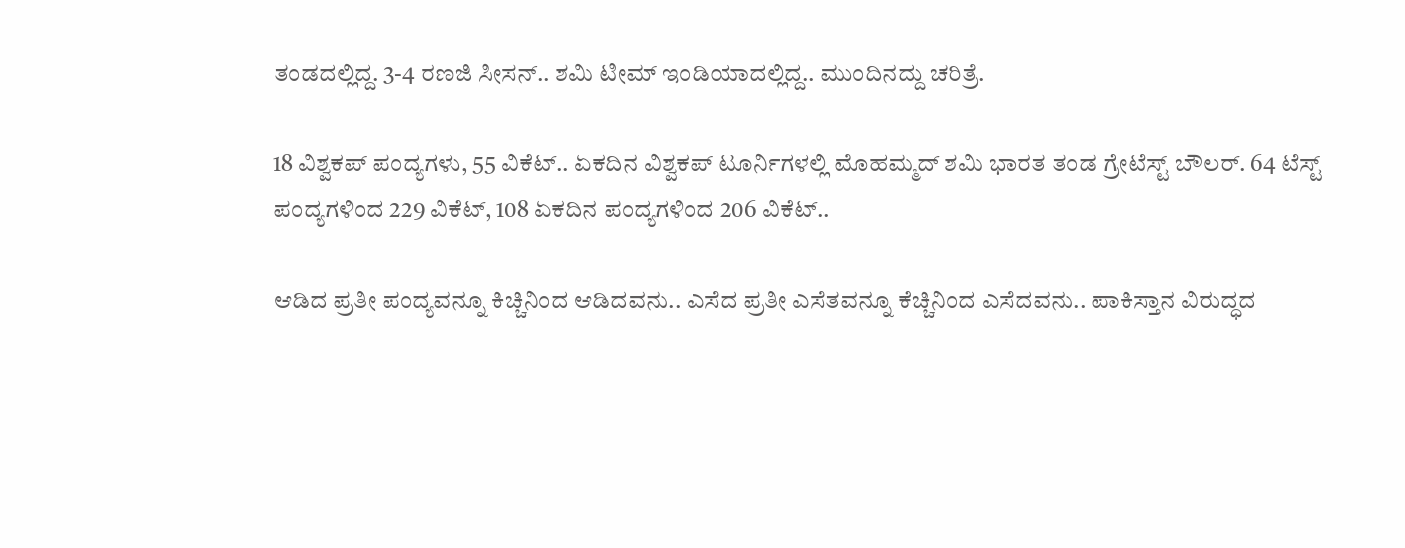ತಂಡದಲ್ಲಿದ್ದ. 3-4 ರಣಜಿ ಸೀಸನ್.. ಶಮಿ ಟೀಮ್ ಇಂಡಿಯಾದಲ್ಲಿದ್ದ.. ಮುಂದಿನದ್ದು ಚರಿತ್ರೆ.

18 ವಿಶ್ವಕಪ್ ಪಂದ್ಯಗಳು, 55 ವಿಕೆಟ್.. ಏಕದಿನ ವಿಶ್ವಕಪ್ ಟೂರ್ನಿಗಳಲ್ಲಿ ಮೊಹಮ್ಮದ್ ಶಮಿ ಭಾರತ ತಂಡ ಗ್ರೇಟೆಸ್ಟ್ ಬೌಲರ್. 64 ಟೆಸ್ಟ್ ಪಂದ್ಯಗಳಿಂದ 229 ವಿಕೆಟ್, 108 ಏಕದಿನ ಪಂದ್ಯಗಳಿಂದ 206 ವಿಕೆಟ್..

ಆಡಿದ ಪ್ರತೀ ಪಂದ್ಯವನ್ನೂ ಕಿಚ್ಚಿನಿಂದ ಆಡಿದವನು.. ಎಸೆದ ಪ್ರತೀ ಎಸೆತವನ್ನೂ ಕೆಚ್ಚಿನಿಂದ ಎಸೆದವನು.. ಪಾಕಿಸ್ತಾನ ವಿರುದ್ಧದ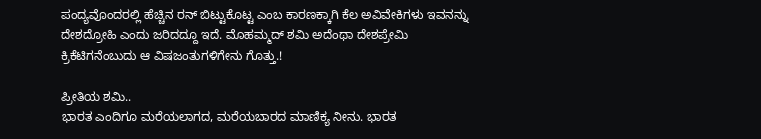ಪಂದ್ಯವೊಂದರಲ್ಲಿ ಹೆಚ್ಚಿನ ರನ್ ಬಿಟ್ಟುಕೊಟ್ಟ ಎಂಬ ಕಾರಣಕ್ಕಾಗಿ ಕೆಲ ಅವಿವೇಕಿಗಳು ಇವನನ್ನು ದೇಶದ್ರೋಹಿ ಎಂದು ಜರಿದದ್ದೂ ಇದೆ. ಮೊಹಮ್ಮದ್ ಶಮಿ ಅದೆಂಥಾ ದೇಶಪ್ರೇಮಿ ಕ್ರಿಕೆಟಿಗನೆಂಬುದು ಆ ವಿಷಜಂತುಗಳಿಗೇನು ಗೊತ್ತು.!

ಪ್ರೀತಿಯ ಶಮಿ..
ಭಾರತ ಎಂದಿಗೂ ಮರೆಯಲಾಗದ, ಮರೆಯಬಾರದ ಮಾಣಿಕ್ಯ ನೀನು. ಭಾರತ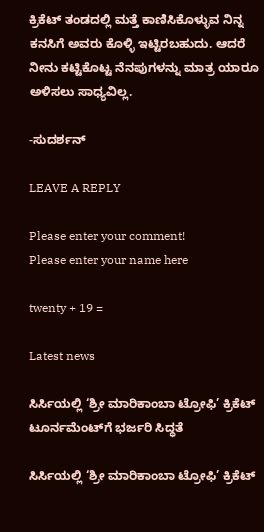ಕ್ರಿಕೆಟ್ ತಂಡದಲ್ಲಿ ಮತ್ತೆ ಕಾಣಿಸಿಕೊಳ್ಳುವ ನಿನ್ನ ಕನಸಿಗೆ ಅವರು ಕೊಳ್ಳಿ ಇಟ್ಟಿರಬಹುದು. ಆದರೆ ನೀನು ಕಟ್ಟಿಕೊಟ್ಟ ನೆನಪುಗಳನ್ನು ಮಾತ್ರ ಯಾರೂ ಅಳಿಸಲು ಸಾಧ್ಯವಿಲ್ಲ.

-ಸುದರ್ಶನ್

LEAVE A REPLY

Please enter your comment!
Please enter your name here

twenty + 19 =

Latest news

ಸಿರ್ಸಿಯಲ್ಲಿ ‘ಶ್ರೀ ಮಾರಿಕಾಂಬಾ ಟ್ರೋಫಿ’ ಕ್ರಿಕೆಟ್ ಟೂರ್ನಮೆಂಟ್‌ಗೆ ಭರ್ಜರಿ ಸಿದ್ಧತೆ

ಸಿರ್ಸಿಯಲ್ಲಿ ‘ಶ್ರೀ ಮಾರಿಕಾಂಬಾ ಟ್ರೋಫಿ’ ಕ್ರಿಕೆಟ್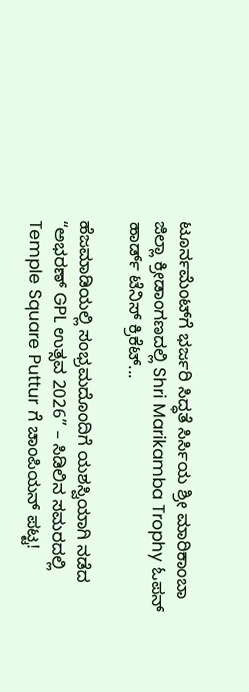ಟೂರ್ನಮೆಂಟ್‌ಗೆ ಭರ್ಜರಿ ಸಿದ್ಧತೆ ಸಿರ್ಸಿಯ ಶ್ರೀ ಮಾರಿಕಾಂಬಾ ಜಿಲ್ಲಾ ಕ್ರೀಡಾಂಗಣದಲ್ಲಿ Shri Marikamba Trophy ಓಪನ್ ಹಾರ್ಡ್ ಟೆನಿಸ್ ಕ್ರಿಕೆಟ್...

ಹೆಜಮಾಡಿಯಲ್ಲಿ ಸಂಭ್ರಮದೊಂದಿಗೆ ಯಶಸ್ವಿಯಾಗಿ ನಡೆದ “ಅಭರಣ್ GPL ಉತ್ಸವ 2026” – ಸಿಡಿಲಿನ ಸಮರದಲ್ಲಿ Temple Square Puttur ಗೆ ಚಾಂಪಿಯನ್ ಪಟ್ಟ!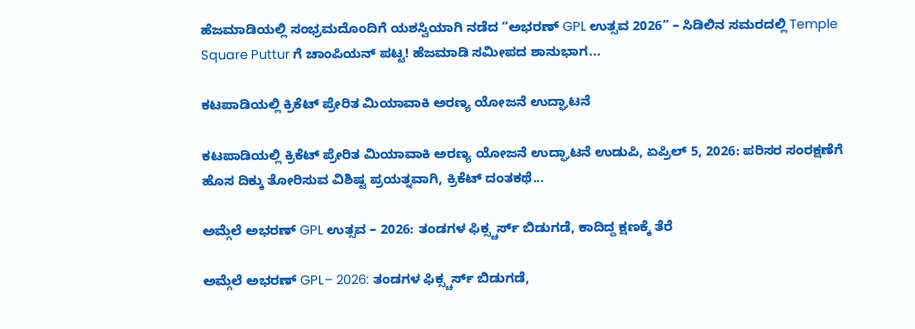ಹೆಜಮಾಡಿಯಲ್ಲಿ ಸಂಭ್ರಮದೊಂದಿಗೆ ಯಶಸ್ವಿಯಾಗಿ ನಡೆದ “ಅಭರಣ್ GPL ಉತ್ಸವ 2026” – ಸಿಡಿಲಿನ ಸಮರದಲ್ಲಿ Temple Square Puttur ಗೆ ಚಾಂಪಿಯನ್ ಪಟ್ಟ! ಹೆಜಮಾಡಿ ಸಮೀಪದ ಶಾನುಭಾಗ...

ಕಟಪಾಡಿಯಲ್ಲಿ ಕ್ರಿಕೆಟ್ ಪ್ರೇರಿತ ಮಿಯಾವಾಕಿ ಅರಣ್ಯ ಯೋಜನೆ ಉದ್ಘಾಟನೆ

ಕಟಪಾಡಿಯಲ್ಲಿ ಕ್ರಿಕೆಟ್ ಪ್ರೇರಿತ ಮಿಯಾವಾಕಿ ಅರಣ್ಯ ಯೋಜನೆ ಉದ್ಘಾಟನೆ ಉಡುಪಿ, ಏಪ್ರಿಲ್ 5, 2026: ಪರಿಸರ ಸಂರಕ್ಷಣೆಗೆ ಹೊಸ ದಿಕ್ಕು ತೋರಿಸುವ ವಿಶಿಷ್ಟ ಪ್ರಯತ್ನವಾಗಿ, ಕ್ರಿಕೆಟ್ ದಂತಕಥೆ...

ಅಮ್ಗೆಲೆ ಅಭರಣ್ GPL ಉತ್ಸವ – 2026: ತಂಡಗಳ ಫಿಕ್ಸ್ಚರ್ಸ್ ಬಿಡುಗಡೆ, ಕಾದಿದ್ದ ಕ್ಷಣಕ್ಕೆ ತೆರೆ

ಅಮ್ಗೆಲೆ ಅಭರಣ್ GPL– 2026: ತಂಡಗಳ ಫಿಕ್ಸ್ಚರ್ಸ್ ಬಿಡುಗಡೆ,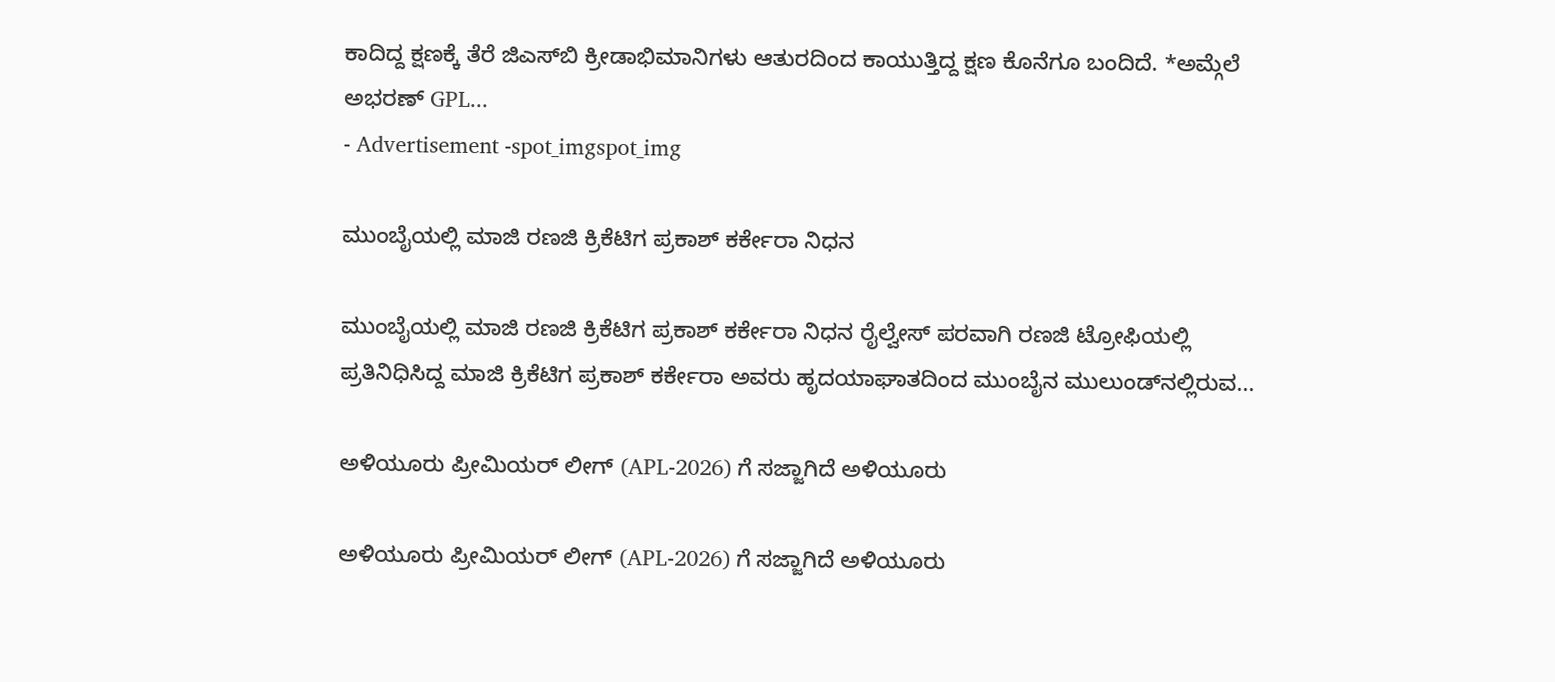ಕಾದಿದ್ದ ಕ್ಷಣಕ್ಕೆ ತೆರೆ ಜಿಎಸ್‌ಬಿ ಕ್ರೀಡಾಭಿಮಾನಿಗಳು ಆತುರದಿಂದ ಕಾಯುತ್ತಿದ್ದ ಕ್ಷಣ ಕೊನೆಗೂ ಬಂದಿದೆ. *ಅಮ್ಗೆಲೆ ಅಭರಣ್ GPL...
- Advertisement -spot_imgspot_img

ಮುಂಬೈಯಲ್ಲಿ ಮಾಜಿ ರಣಜಿ ಕ್ರಿಕೆಟಿಗ ಪ್ರಕಾಶ್ ಕರ್ಕೇರಾ ನಿಧನ

ಮುಂಬೈಯಲ್ಲಿ ಮಾಜಿ ರಣಜಿ ಕ್ರಿಕೆಟಿಗ ಪ್ರಕಾಶ್ ಕರ್ಕೇರಾ ನಿಧನ ರೈಲ್ವೇಸ್ ಪರವಾಗಿ ರಣಜಿ ಟ್ರೋಫಿಯಲ್ಲಿ ಪ್ರತಿನಿಧಿಸಿದ್ದ ಮಾಜಿ ಕ್ರಿಕೆಟಿಗ ಪ್ರಕಾಶ್ ಕರ್ಕೇರಾ ಅವರು ಹೃದಯಾಘಾತದಿಂದ ಮುಂಬೈನ ಮುಲುಂಡ್‌ನಲ್ಲಿರುವ...

ಅಳಿಯೂರು ಪ್ರೀಮಿಯರ್ ಲೀಗ್ (APL-2026) ಗೆ ಸಜ್ಜಾಗಿದೆ ಅಳಿಯೂರು

ಅಳಿಯೂರು ಪ್ರೀಮಿಯರ್ ಲೀಗ್ (APL-2026) ಗೆ ಸಜ್ಜಾಗಿದೆ ಅಳಿಯೂರು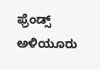ಫ್ರೆಂಡ್ಸ್ ಅಳಿಯೂರು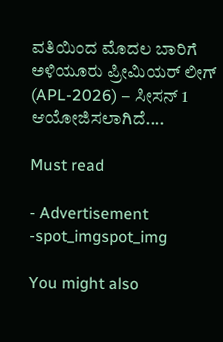ವತಿಯಿಂದ ಮೊದಲ ಬಾರಿಗೆ ಅಳಿಯೂರು ಪ್ರೀಮಿಯರ್ ಲೀಗ್ (APL-2026) – ಸೀಸನ್ 1 ಆಯೋಜಿಸಲಾಗಿದೆ....

Must read

- Advertisement -spot_imgspot_img

You might also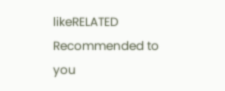likeRELATED
Recommended to you